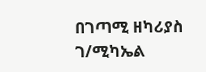በገጣሚ ዘካሪያስ ገ/ሚካኤል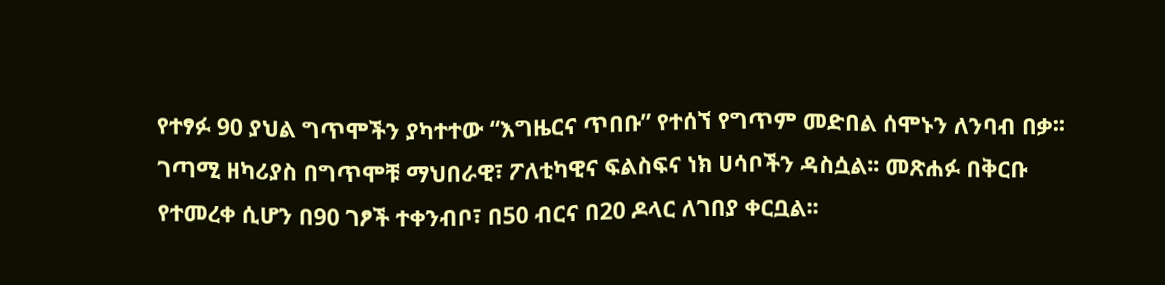የተፃፉ 90 ያህል ግጥሞችን ያካተተው “እግዜርና ጥበቡ” የተሰኘ የግጥም መድበል ሰሞኑን ለንባብ በቃ፡፡ ገጣሚ ዘካሪያስ በግጥሞቹ ማህበራዊ፣ ፖለቲካዊና ፍልስፍና ነክ ሀሳቦችን ዳስሷል፡፡ መጽሐፉ በቅርቡ የተመረቀ ሲሆን በ90 ገፆች ተቀንብቦ፣ በ50 ብርና በ20 ዶላር ለገበያ ቀርቧል፡፡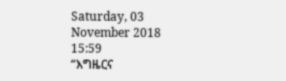Saturday, 03 November 2018 15:59
“እግዜርና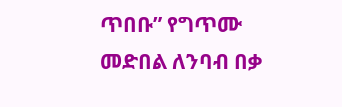ጥበቡ” የግጥሙ መድበል ለንባብ በቃ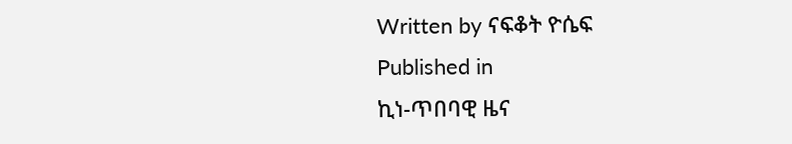Written by ናፍቆት ዮሴፍ
Published in
ኪነ-ጥበባዊ ዜና